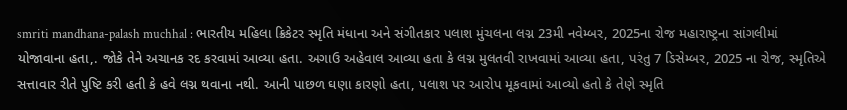smriti mandhana-palash muchhal : ભારતીય મહિલા ક્રિકેટર સ્મૃતિ મંધાના અને સંગીતકાર પલાશ મુંચલના લગ્ન 23મી નવેમ્બર, 2025ના રોજ મહારાષ્ટ્રના સાંગલીમાં યોજાવાના હતા,. જોકે તેને અચાનક રદ કરવામાં આવ્યા હતા. અગાઉ અહેવાલ આવ્યા હતા કે લગ્ન મુલતવી રાખવામાં આવ્યા હતા, પરંતુ 7 ડિસેમ્બર, 2025 ના રોજ, સ્મૃતિએ સત્તાવાર રીતે પુષ્ટિ કરી હતી કે હવે લગ્ન થવાના નથી. આની પાછળ ઘણા કારણો હતા, પલાશ પર આરોપ મૂકવામાં આવ્યો હતો કે તેણે સ્મૃતિ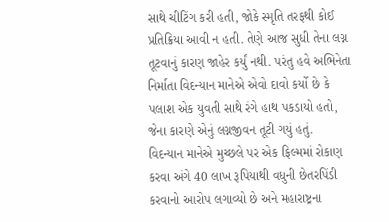સાથે ચીટિંગ કરી હતી, જોકે સ્મૃતિ તરફથી કોઈ પ્રતિક્રિયા આવી ન હતી. તેણે આજ સુધી તેના લગ્ન તૂટવાનું કારણ જાહેર કર્યું નથી. પરંતુ હવે અભિનેતા નિર્માતા વિદન્યાન માનેએ એવો દાવો કર્યો છે કે પલાશ એક યુવતી સાથે રંગે હાથ પકડાયો હતો, જેના કારણે એનું લગ્નજીવન તૂટી ગયું હતું.
વિદન્યાન માનેએ મુચ્છલે પર એક ફિલ્મમાં રોકાણ કરવા અંગે 40 લાખ રૂપિયાથી વધુની છેતરપિંડી કરવાનો આરોપ લગાવ્યો છે અને મહારાષ્ટ્રના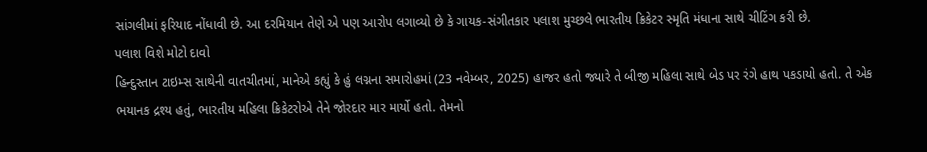સાંગલીમાં ફરિયાદ નોંધાવી છે. આ દરમિયાન તેણે એ પણ આરોપ લગાવ્યો છે કે ગાયક-સંગીતકાર પલાશ મુચ્છલે ભારતીય ક્રિકેટર સ્મૃતિ મંધાના સાથે ચીટિંગ કરી છે.
પલાશ વિશે મોટો દાવો
હિન્દુસ્તાન ટાઇમ્સ સાથેની વાતચીતમાં, માનેએ કહ્યું કે હું લગ્નના સમારોહમાં (23 નવેમ્બર, 2025) હાજર હતો જ્યારે તે બીજી મહિલા સાથે બેડ પર રંગે હાથ પકડાયો હતો. તે એક ભયાનક દ્રશ્ય હતું, ભારતીય મહિલા ક્રિકેટરોએ તેને જોરદાર માર માર્યો હતો. તેમનો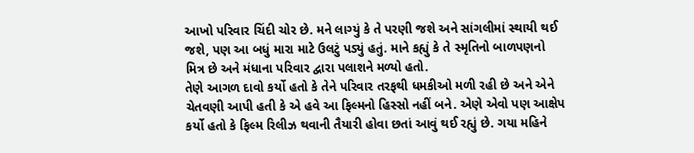આખો પરિવાર ચિંદી ચોર છે. મને લાગ્યું કે તે પરણી જશે અને સાંગલીમાં સ્થાયી થઈ જશે, પણ આ બધું મારા માટે ઉલટું પડ્યું હતું. માને કહ્યું કે તે સ્મૃતિનો બાળપણનો મિત્ર છે અને મંધાના પરિવાર દ્વારા પલાશને મળ્યો હતો.
તેણે આગળ દાવો કર્યો હતો કે તેને પરિવાર તરફથી ધમકીઓ મળી રહી છે અને એને ચેતવણી આપી હતી કે એ હવે આ ફિલ્મનો હિસ્સો નહીં બને. એણે એવો પણ આક્ષેપ કર્યો હતો કે ફિલ્મ રિલીઝ થવાની તૈયારી હોવા છતાં આવું થઈ રહ્યું છે. ગયા મહિને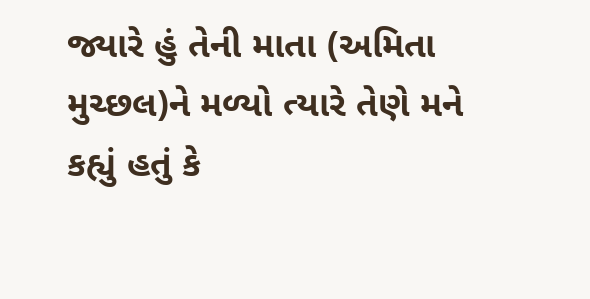જ્યારે હું તેની માતા (અમિતા મુચ્છલ)ને મળ્યો ત્યારે તેણે મને કહ્યું હતું કે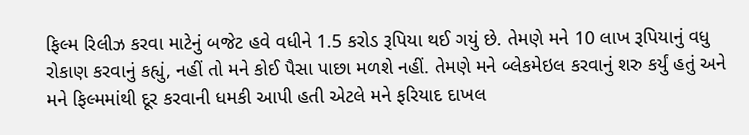ફિલ્મ રિલીઝ કરવા માટેનું બજેટ હવે વધીને 1.5 કરોડ રૂપિયા થઈ ગયું છે. તેમણે મને 10 લાખ રૂપિયાનું વધુ રોકાણ કરવાનું કહ્યું, નહીં તો મને કોઈ પૈસા પાછા મળશે નહીં. તેમણે મને બ્લેકમેઇલ કરવાનું શરુ કર્યું હતું અને મને ફિલ્મમાંથી દૂર કરવાની ધમકી આપી હતી એટલે મને ફરિયાદ દાખલ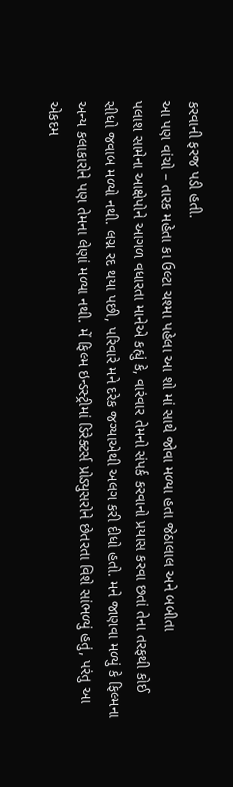કરવાની ફરજ પડી હતી.
આ પણ વાંચો – તારક મહેતા કા ઉલ્ટા ચશ્મા પહેલા આ શો માં સાથે જોવા મળ્યા હતા જેઠાલાલ અને બબીતા
પલાશ સામેના આક્ષેપોને આગળ વધારતા માનેએ કહ્યું કે, વારંવાર તેમનો સંપર્ક કરવાનો પ્રયાસ કરવા છતાં તેના તરફથી કોઈ સીધો જવાબ મળ્યો નથી. લગ્ન રદ થયા પછી, પરિવારે મને દરેક જગ્યાએથી અલગ કરી દીધો હતો. મને જાણવા મળ્યું કે ફિલ્મના અન્ય કલાકારોને પણ તેમના લેણાં મળ્યા નથી. મેં ફિલ્મ ઇન્ડસ્ટ્રીમાં ડિરેક્ટર્સ પ્રોડ્યુસરોને છેતરતા વિશે સાંભળ્યું હતું, પરંતુ આ એકદમ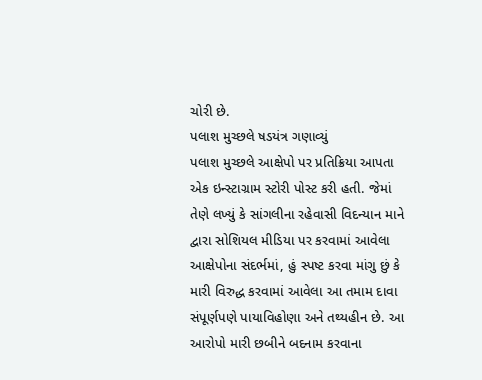ચોરી છે.
પલાશ મુચ્છલે ષડયંત્ર ગણાવ્યું
પલાશ મુચ્છલે આક્ષેપો પર પ્રતિક્રિયા આપતા એક ઇન્સ્ટાગ્રામ સ્ટોરી પોસ્ટ કરી હતી. જેમાં તેણે લખ્યું કે સાંગલીના રહેવાસી વિદન્યાન માને દ્વારા સોશિયલ મીડિયા પર કરવામાં આવેલા આક્ષેપોના સંદર્ભમાં, હું સ્પષ્ટ કરવા માંગુ છું કે મારી વિરુદ્ધ કરવામાં આવેલા આ તમામ દાવા સંપૂર્ણપણે પાયાવિહોણા અને તથ્યહીન છે. આ આરોપો મારી છબીને બદનામ કરવાના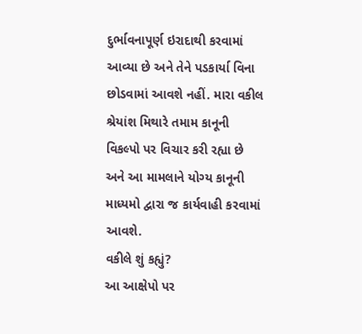દુર્ભાવનાપૂર્ણ ઇરાદાથી કરવામાં આવ્યા છે અને તેને પડકાર્યા વિના છોડવામાં આવશે નહીં. મારા વકીલ શ્રેયાંશ મિથારે તમામ કાનૂની વિકલ્પો પર વિચાર કરી રહ્યા છે અને આ મામલાને યોગ્ય કાનૂની માધ્યમો દ્વારા જ કાર્યવાહી કરવામાં આવશે.
વકીલે શું કહ્યું?
આ આક્ષેપો પર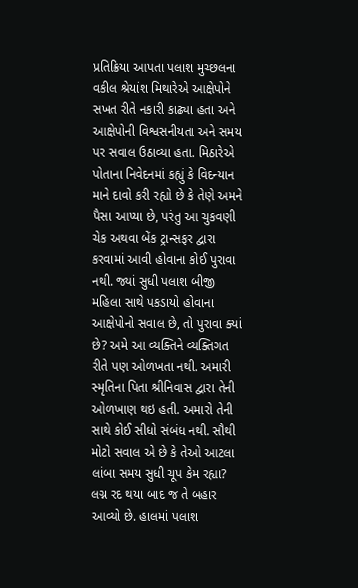પ્રતિક્રિયા આપતા પલાશ મુચ્છલના વકીલ શ્રેયાંશ મિથારેએ આક્ષેપોને સખત રીતે નકારી કાઢ્યા હતા અને આક્ષેપોની વિશ્વસનીયતા અને સમય પર સવાલ ઉઠાવ્યા હતા. મિઠારેએ પોતાના નિવેદનમાં કહ્યું કે વિદન્યાન માને દાવો કરી રહ્યો છે કે તેણે અમને પૈસા આપ્યા છે, પરંતુ આ ચુકવણી ચેક અથવા બેંક ટ્રાન્સફર દ્વારા કરવામાં આવી હોવાના કોઈ પુરાવા નથી. જ્યાં સુધી પલાશ બીજી મહિલા સાથે પકડાયો હોવાના આક્ષેપોનો સવાલ છે, તો પુરાવા ક્યાં છે? અમે આ વ્યક્તિને વ્યક્તિગત રીતે પણ ઓળખતા નથી. અમારી સ્મૃતિના પિતા શ્રીનિવાસ દ્વારા તેની ઓળખાણ થઇ હતી. અમારો તેની સાથે કોઈ સીધો સંબંધ નથી. સૌથી મોટો સવાલ એ છે કે તેઓ આટલા લાંબા સમય સુધી ચૂપ કેમ રહ્યા? લગ્ન રદ થયા બાદ જ તે બહાર આવ્યો છે. હાલમાં પલાશ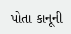પોતા કાનૂની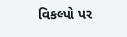વિકલ્પો પર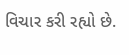વિચાર કરી રહ્યો છે.